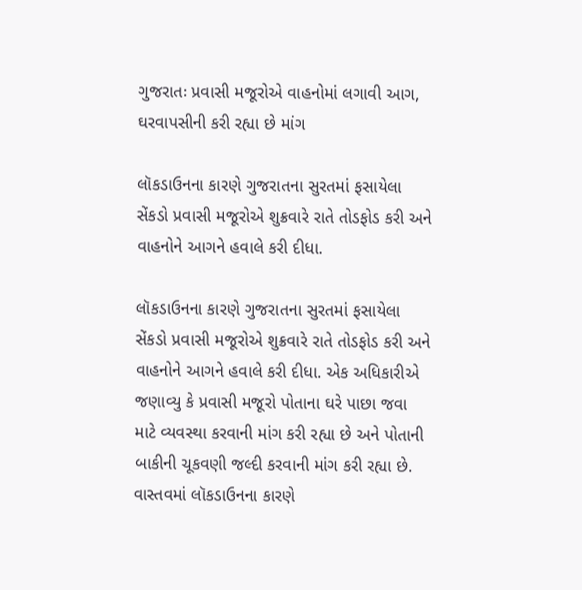ગુજરાતઃ પ્રવાસી મજૂરોએ વાહનોમાં લગાવી આગ, ઘરવાપસીની કરી રહ્યા છે માંગ

લૉકડાઉનના કારણે ગુજરાતના સુરતમાં ફસાયેલા સેંકડો પ્રવાસી મજૂરોએ શુક્રવારે રાતે તોડફોડ કરી અને વાહનોને આગને હવાલે કરી દીધા.

લૉકડાઉનના કારણે ગુજરાતના સુરતમાં ફસાયેલા સેંકડો પ્રવાસી મજૂરોએ શુક્રવારે રાતે તોડફોડ કરી અને વાહનોને આગને હવાલે કરી દીધા. એક અધિકારીએ જણાવ્યુ કે પ્રવાસી મજૂરો પોતાના ઘરે પાછા જવા માટે વ્યવસ્થા કરવાની માંગ કરી રહ્યા છે અને પોતાની બાકીની ચૂકવણી જલ્દી કરવાની માંગ કરી રહ્યા છે. વાસ્તવમાં લૉકડાઉનના કારણે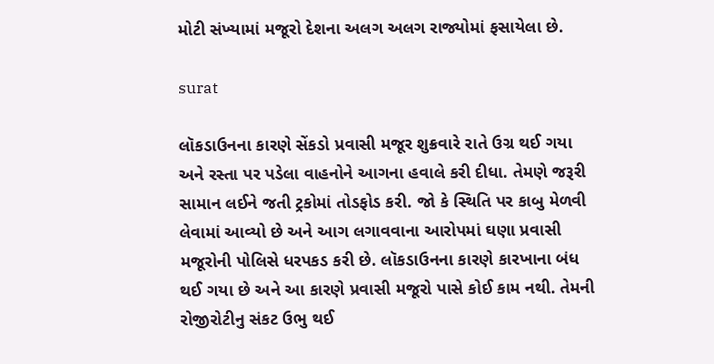મોટી સંખ્યામાં મજૂરો દેશના અલગ અલગ રાજ્યોમાં ફસાયેલા છે.

surat

લૉકડાઉનના કારણે સેંકડો પ્રવાસી મજૂર શુક્રવારે રાતે ઉગ્ર થઈ ગયા અને રસ્તા પર પડેલા વાહનોને આગના હવાલે કરી દીધા. તેમણે જરૂરી સામાન લઈને જતી ટ્રકોમાં તોડફોડ કરી. જો કે સ્થિતિ પર કાબુ મેળવી લેવામાં આવ્યો છે અને આગ લગાવવાના આરોપમાં ઘણા પ્રવાસી મજૂરોની પોલિસે ધરપકડ કરી છે. લૉકડાઉનના કારણે કારખાના બંધ થઈ ગયા છે અને આ કારણે પ્રવાસી મજૂરો પાસે કોઈ કામ નથી. તેમની રોજીરોટીનુ સંકટ ઉભુ થઈ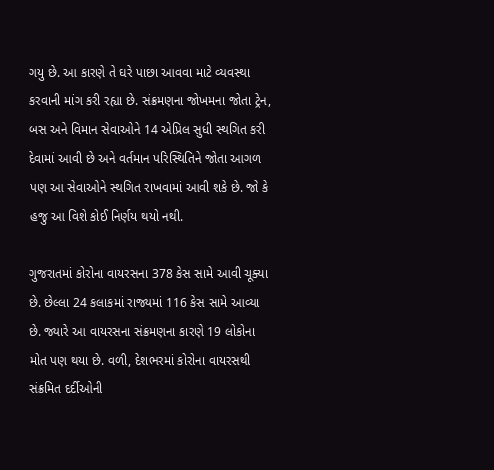ગયુ છે. આ કારણે તે ઘરે પાછા આવવા માટે વ્યવસ્થા કરવાની માંગ કરી રહ્યા છે. સંક્રમણના જોખમના જોતા ટ્રેન, બસ અને વિમાન સેવાઓને 14 એપ્રિલ સુધી સ્થગિત કરી દેવામાં આવી છે અને વર્તમાન પરિસ્થિતિને જોતા આગળ પણ આ સેવાઓને સ્થગિત રાખવામાં આવી શકે છે. જો કે હજુ આ વિશે કોઈ નિર્ણય થયો નથી.

ગુજરાતમાં કોરોના વાયરસના 378 કેસ સામે આવી ચૂક્યા છે. છેલ્લા 24 કલાકમાં રાજ્યમાં 116 કેસ સામે આવ્યા છે. જ્યારે આ વાયરસના સંક્રમણના કારણે 19 લોકોના મોત પણ થયા છે. વળી, દેશભરમાં કોરોના વાયરસથી સંક્રમિત દર્દીઓની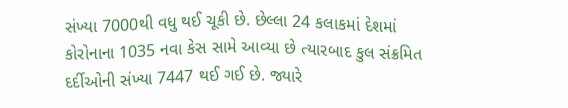સંખ્યા 7000થી વધુ થઈ ચૂકી છે. છેલ્લા 24 કલાકમાં દેશમાં કોરોનાના 1035 નવા કેસ સામે આવ્યા છે ત્યારબાદ કુલ સંક્રમિત દર્દીઓની સંખ્યા 7447 થઈ ગઈ છે. જ્યારે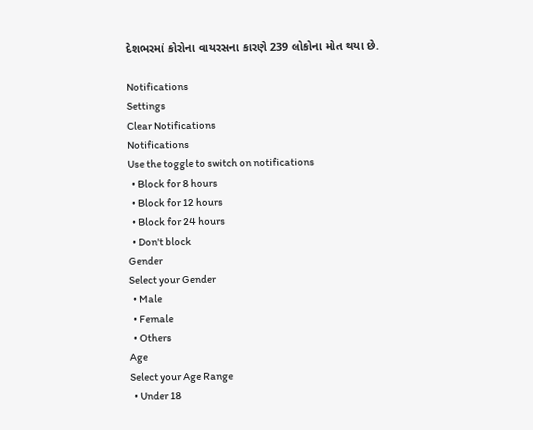દેશભરમાં કોરોના વાયરસના કારણે 239 લોકોના મોત થયા છે.

Notifications
Settings
Clear Notifications
Notifications
Use the toggle to switch on notifications
  • Block for 8 hours
  • Block for 12 hours
  • Block for 24 hours
  • Don't block
Gender
Select your Gender
  • Male
  • Female
  • Others
Age
Select your Age Range
  • Under 18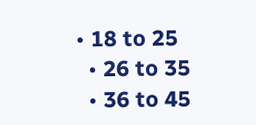• 18 to 25
  • 26 to 35
  • 36 to 45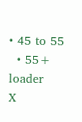• 45 to 55
  • 55+
loader
X